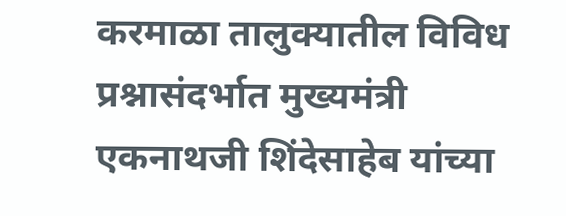करमाळा तालुक्यातील विविध प्रश्नासंदर्भात मुख्यमंत्री एकनाथजी शिंदेसाहेब यांच्या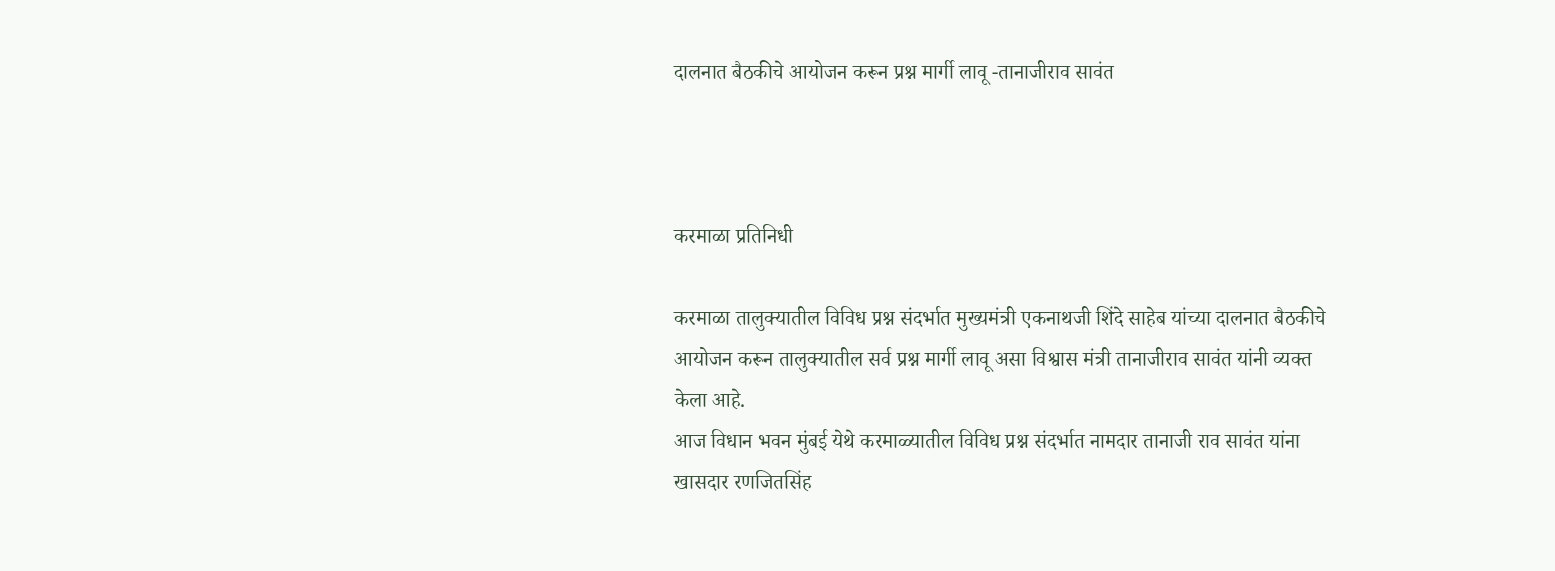दालनात बैठकीचे आयोजन करून प्रश्न मार्गी लावू -तानाजीराव सावंत



करमाळा प्रतिनिधी

करमाळा तालुक्यातील विविध प्रश्न संदर्भात मुख्यमंत्री एकनाथजी शिंदे साहेब यांच्या दालनात बैठकीचे आयोजन करून तालुक्यातील सर्व प्रश्न मार्गी लावू असा विश्वास मंत्री तानाजीराव सावंत यांनी व्यक्त केला आहे.
आज विधान भवन मुंबई येथे करमाळ्यातील विविध प्रश्न संदर्भात नामदार तानाजी राव सावंत यांना खासदार रणजितसिंह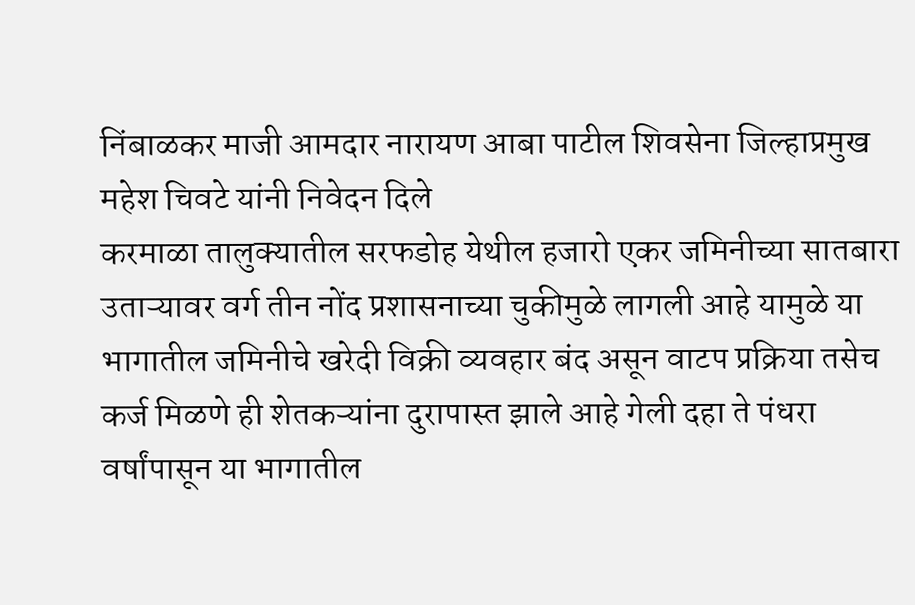निंबाळकर माजी आमदार नारायण आबा पाटील शिवसेना जिल्हाप्रमुख महेश चिवटे यांनी निवेदन दिले
करमाळा तालुक्यातील सरफडोह येथील हजारो एकर जमिनीच्या सातबारा उताऱ्यावर वर्ग तीन नोंद प्रशासनाच्या चुकीमुळे लागली आहे यामुळे या भागातील जमिनीचे खरेदी विक्री व्यवहार बंद असून वाटप प्रक्रिया तसेच कर्ज मिळणे ही शेतकऱ्यांना दुरापास्त झाले आहे गेली दहा ते पंधरा वर्षांपासून या भागातील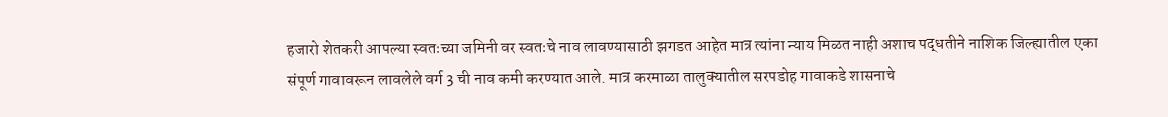हजारो शेतकरी आपल्या स्वतःच्या जमिनी वर स्वतःचे नाव लावण्यासाठी झगडत आहेत मात्र त्यांना न्याय मिळत नाही अशाच पद्धतीने नाशिक जिल्ह्यातील एका संपूर्ण गावावरून लावलेले वर्ग 3 ची नाव कमी करण्यात आले. मात्र करमाळा तालुक्यातील सरपडोह गावाकडे शासनाचे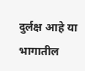दुर्लक्ष आहे या भागातील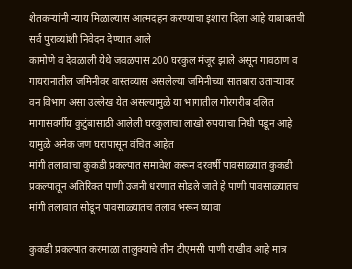शेतकऱ्यांनी न्याय मिळाल्यास आत्मदहन करण्याचा इशारा दिला आहे याबाबतची सर्व पुराव्यांशी निवेदन देण्यात आले
कामोणे व देवळाली येथे जवळपास 200 घरकुल मंजूर झाले असून गावठाण व गायरानातील जमिनीवर वास्तव्यास असलेल्या जमिनीच्या सातबारा उताऱ्यावर वन विभाग असा उल्लेख येत असल्यामुळे या भागातील गोरगरीब दलित मागासवर्गीय कुटुंबासाठी आलेली घरकुलाचा लाखो रुपयाचा निधी पडून आहे यामुळे अनेक जण घरापासून वंचित आहेत
मांगी तलावाचा कुकडी प्रकल्पात समावेश करून दरवर्षी पावसाळ्यात कुकडी प्रकल्पातून अतिरिक्त पाणी उजनी धरणात सोडले जाते हे पाणी पावसाळ्यातच मांगी तलावात सोडून पावसाळ्यातच तलाव भरून घ्यावा

कुकडी प्रकल्पात करमाळा तालुक्याचे तीन टीएमसी पाणी राखीव आहे मात्र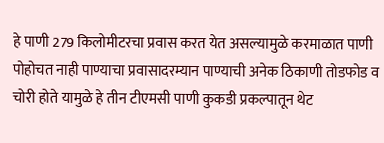हे पाणी 279 किलोमीटरचा प्रवास करत येत असल्यामुळे करमाळात पाणी पोहोचत नाही पाण्याचा प्रवासादरम्यान पाण्याची अनेक ठिकाणी तोडफोड व चोरी होते यामुळे हे तीन टीएमसी पाणी कुकडी प्रकल्पातून थेट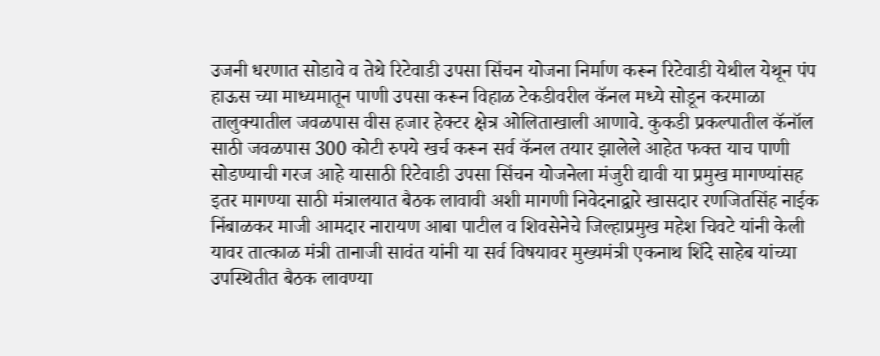उजनी धरणात सोडावे व तेथे रिटेवाडी उपसा सिंचन योजना निर्माण करून रिटेवाडी येथील येथून पंप हाऊस च्या माध्यमातून पाणी उपसा करून विहाळ टेकडीवरील कॅनल मध्ये सोडून करमाळा तालुक्यातील जवळपास वीस हजार हेक्टर क्षेत्र ओलिताखाली आणावे. कुकडी प्रकल्पातील कॅनॉल साठी जवळपास 300 कोटी रुपये खर्च करून सर्व कॅनल तयार झालेले आहेत फक्त याच पाणी सोडण्याची गरज आहे यासाठी रिटेवाडी उपसा सिंचन योजनेला मंजुरी द्यावी या प्रमुख मागण्यांसह इतर मागण्या साठी मंत्रालयात बैठक लावावी अशी मागणी निवेदनाद्वारे खासदार रणजितसिंह नाईक निंबाळकर माजी आमदार नारायण आबा पाटील व शिवसेनेचे जिल्हाप्रमुख महेश चिवटे यांनी केली
यावर तात्काळ मंत्री तानाजी सावंत यांनी या सर्व विषयावर मुख्यमंत्री एकनाथ शिंदे साहेब यांच्या उपस्थितीत बैठक लावण्या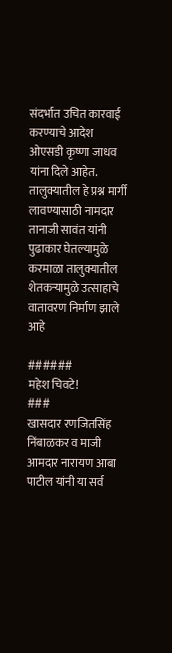संदर्भात उचित कारवाई करण्याचे आदेश ओएसडी कृष्णा जाधव यांना दिले आहेत.
तालुक्यातील हे प्रश्न मार्गी लावण्यासाठी नामदार तानाजी सावंत यांनी पुढाकार घेतल्यामुळे करमाळा तालुक्यातील शेतकऱ्यामुळे उत्साहाचे वातावरण निर्माण झाले आहे

######
महेश चिवटे!
###
खासदार रणजितसिंह निंबाळकर व माजी आमदार नारायण आबा पाटील यांनी या सर्व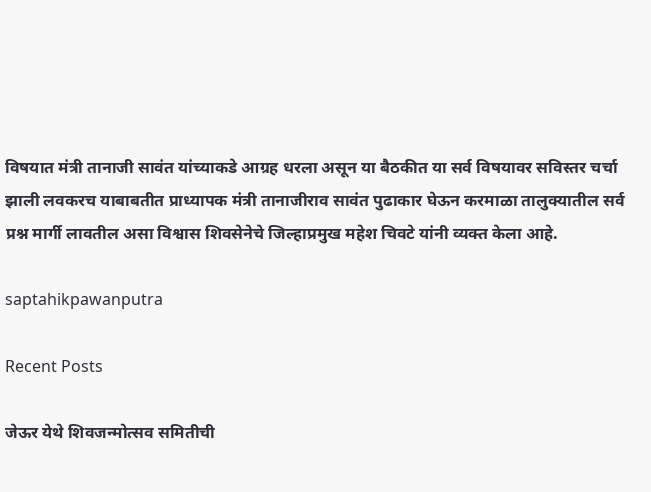विषयात मंत्री तानाजी सावंत यांच्याकडे आग्रह धरला असून या बैठकीत या सर्व विषयावर सविस्तर चर्चा झाली लवकरच याबाबतीत प्राध्यापक मंत्री तानाजीराव सावंत पुढाकार घेऊन करमाळा तालुक्यातील सर्व प्रश्न मार्गी लावतील असा विश्वास शिवसेनेचे जिल्हाप्रमुख महेश चिवटे यांनी व्यक्त केला आहे.

saptahikpawanputra

Recent Posts

जेऊर येथे शिवजन्मोत्सव समितीची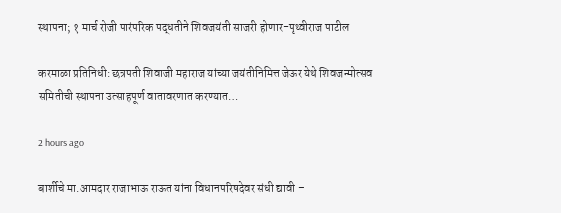स्थापना; १ मार्च रोजी पारंपरिक पद्धतीने शिवजयंती साजरी होणार-पृथ्वीराज पाटील

करमाळा प्रतिनिधी: छत्रपती शिवाजी महाराज यांच्या जयंतीनिमित्त जेऊर येथे शिवजन्मोत्सव समितीची स्थापना उत्साहपूर्ण वातावरणात करण्यात…

2 hours ago

बार्शीचे मा.आमदार राजाभाऊ राऊत यांना विधानपरिषदेवर संधी द्यावी –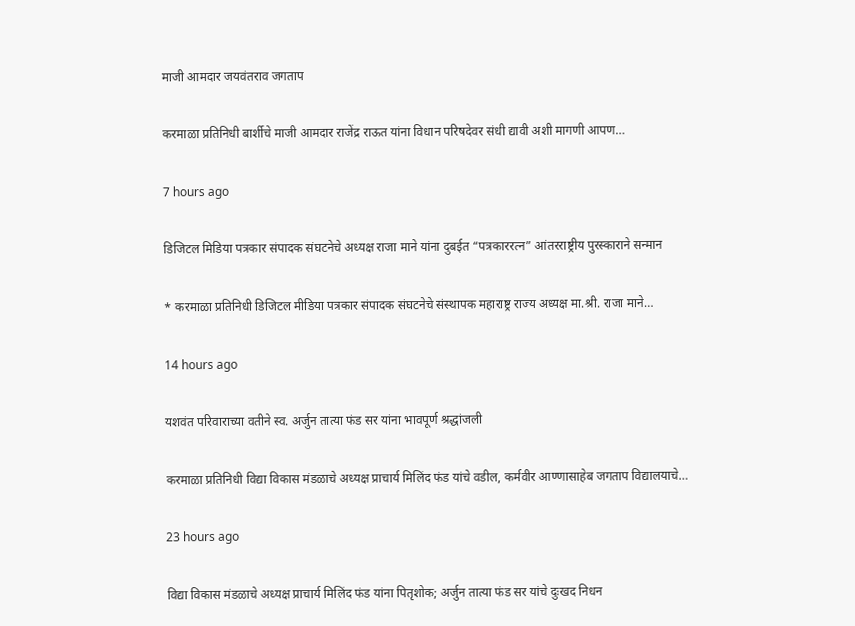माजी आमदार जयवंतराव जगताप

करमाळा प्रतिनिधी बार्शीचे माजी आमदार राजेंद्र राऊत यांना विधान परिषदेवर संधी द्यावी अशी मागणी आपण…

7 hours ago

डिजिटल मिडिया पत्रकार संपादक संघटनेचे अध्यक्ष राजा माने यांना दुबईत “पत्रकाररत्न” आंतरराष्ट्रीय पुरस्काराने सन्मान

* करमाळा प्रतिनिधी डिजिटल मीडिया पत्रकार संपादक संघटनेचे संस्थापक महाराष्ट्र राज्य अध्यक्ष मा.श्री. राजा माने…

14 hours ago

यशवंत परिवाराच्या वतीने स्व. अर्जुन तात्या फंड सर यांना भावपूर्ण श्रद्धांजली

करमाळा प्रतिनिधी विद्या विकास मंडळाचे अध्यक्ष प्राचार्य मिलिंद फंड यांचे वडील, कर्मवीर आण्णासाहेब जगताप विद्यालयाचे…

23 hours ago

विद्या विकास मंडळाचे अध्यक्ष प्राचार्य मिलिंद फंड यांना पितृशोक; अर्जुन तात्या फंड सर यांचे दुःखद निधन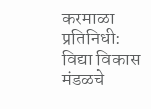करमाळा प्रतिनिधी: विद्या विकास मंडळचे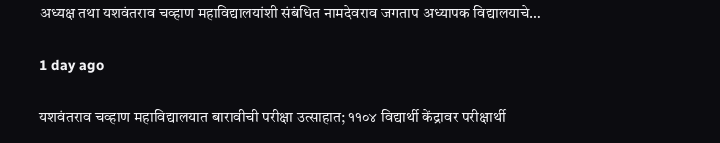अध्यक्ष तथा यशवंतराव चव्हाण महाविद्यालयांशी संबंधित नामदेवराव जगताप अध्यापक विद्यालयाचे…

1 day ago

यशवंतराव चव्हाण महाविद्यालयात बारावीची परीक्षा उत्साहात; ११०४ विद्यार्थी केंद्रावर परीक्षार्थी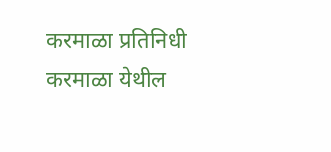करमाळा प्रतिनिधी करमाळा येथील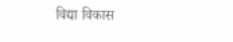विद्या विकास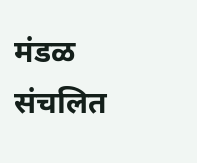मंडळ संचलित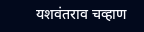यशवंतराव चव्हाण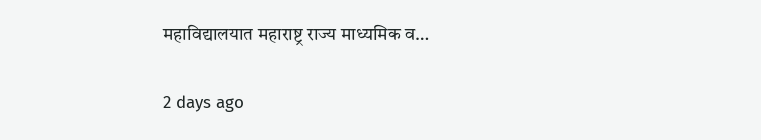महाविद्यालयात महाराष्ट्र राज्य माध्यमिक व…

2 days ago